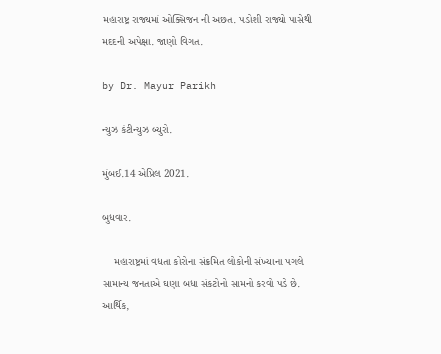મહારાષ્ટ્ર રાજ્યમાં ઓક્સિજન ની અછત. પડોશી રાજ્યો પાસેથી મદદની અપેક્ષા. જાણો વિગત.

by Dr. Mayur Parikh

ન્યુઝ કંટીન્યુઝ બ્યુરો.

મુંબઈ.14 એપ્રિલ 2021.

બુધવાર.

    મહારાષ્ટ્રમાં વધતા કોરોના સંક્રમિત લોકોની સંખ્યાના પગલે સામાન્ય જનતાએ ઘણા બધા સંકટોનો સામનો કરવો પડે છે. આર્થિક,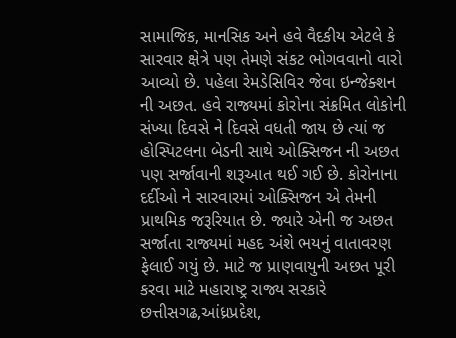સામાજિક, માનસિક અને હવે વૈદકીય એટલે કે સારવાર ક્ષેત્રે પણ તેમણે સંકટ ભોગવવાનો વારો આવ્યો છે. પહેલા રેમડેસિવિર જેવા ઇન્જેક્શન ની અછત. હવે રાજ્યમાં કોરોના સંક્રમિત લોકોની સંખ્યા દિવસે ને દિવસે વધતી જાય છે ત્યાં જ હોસ્પિટલના બેડની સાથે ઓક્સિજન ની અછત પણ સર્જાવાની શરૂઆત થઈ ગઈ છે. કોરોનાના દર્દીઓ ને સારવારમાં ઓક્સિજન એ તેમની પ્રાથમિક જરૂરિયાત છે. જ્યારે એની જ અછત સર્જાતા રાજ્યમાં મહદ અંશે ભયનું વાતાવરણ ફેલાઈ ગયું છે. માટે જ પ્રાણવાયુની અછત પૂરી કરવા માટે મહારાષ્ટ્ર રાજ્ય સરકારે છત્તીસગઢ,આંધ્રપ્રદેશ,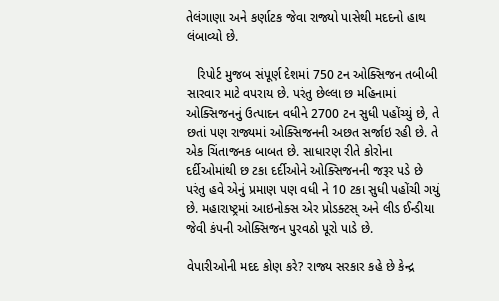તેલંગાણા અને કર્ણાટક જેવા રાજ્યો પાસેથી મદદનો હાથ લંબાવ્યો છે.

   રિપોર્ટ મુજબ સંપૂર્ણ દેશમાં 750 ટન ઓક્સિજન તબીબી સારવાર માટે વપરાય છે. પરંતુ છેલ્લા છ મહિનામાં ઓક્સિજનનું ઉત્પાદન વધીને 2700 ટન સુધી પહોંચ્યું છે, તે છતાં પણ રાજ્યમાં ઓક્સિજનની અછત સર્જાઇ રહી છે. તે એક ચિંતાજનક બાબત છે. સાધારણ રીતે કોરોના દર્દીઓમાંથી છ ટકા દર્દીઓને ઓક્સિજનની જરૂર પડે છે પરંતુ હવે એનું પ્રમાણ પણ વધી ને 10 ટકા સુધી પહોંચી ગયું છે. મહારાષ્ટ્રમાં આઇનોક્સ એર પ્રોડક્ટસ્ અને લીડ ઈન્ડીયા જેવી કંપની ઓક્સિજન પુરવઠો પૂરો પાડે છે.

વેપારીઓની મદદ કોણ કરે? રાજ્ય સરકાર કહે છે કેન્દ્ર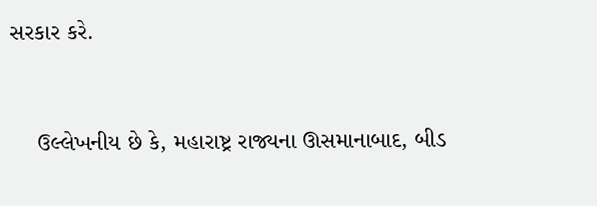સરકાર કરે.


    ઉલ્લેખનીય છે કે, મહારાષ્ટ્ર રાજ્યના ઊસમાનાબાદ, બીડ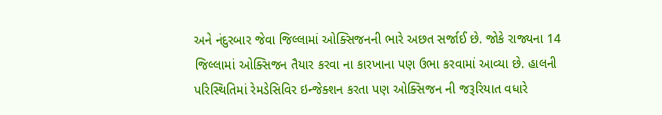અને નંદુરબાર જેવા જિલ્લામાં ઓક્સિજનની ભારે અછત સર્જાઈ છે. જોકે રાજ્યના 14 જિલ્લામાં ઓક્સિજન તૈયાર કરવા ના કારખાના પણ ઉભા કરવામાં આવ્યા છે. હાલની પરિસ્થિતિમાં રેમડેસિવિર ઇન્જેક્શન કરતા પણ ઓક્સિજન ની જરૂરિયાત વધારે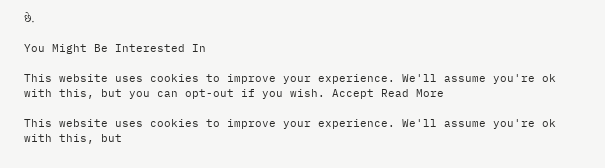છે.

You Might Be Interested In

This website uses cookies to improve your experience. We'll assume you're ok with this, but you can opt-out if you wish. Accept Read More

This website uses cookies to improve your experience. We'll assume you're ok with this, but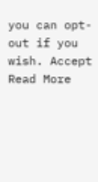you can opt-out if you wish. Accept Read More